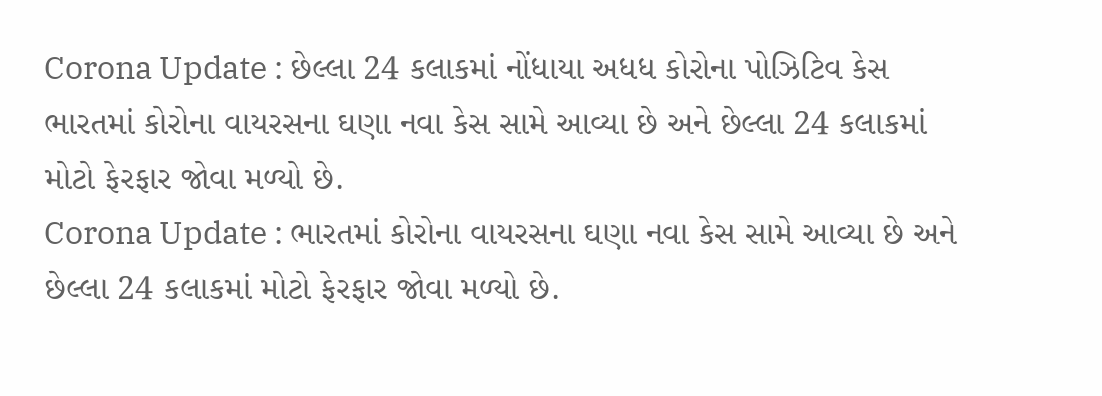Corona Update : છેલ્લા 24 કલાકમાં નોંધાયા અધધ કોરોના પોઝિટિવ કેસ
ભારતમાં કોરોના વાયરસના ઘણા નવા કેસ સામે આવ્યા છે અને છેલ્લા 24 કલાકમાં મોટો ફેરફાર જોવા મળ્યો છે.
Corona Update : ભારતમાં કોરોના વાયરસના ઘણા નવા કેસ સામે આવ્યા છે અને છેલ્લા 24 કલાકમાં મોટો ફેરફાર જોવા મળ્યો છે.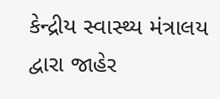કેન્દ્રીય સ્વાસ્થ્ય મંત્રાલય દ્વારા જાહેર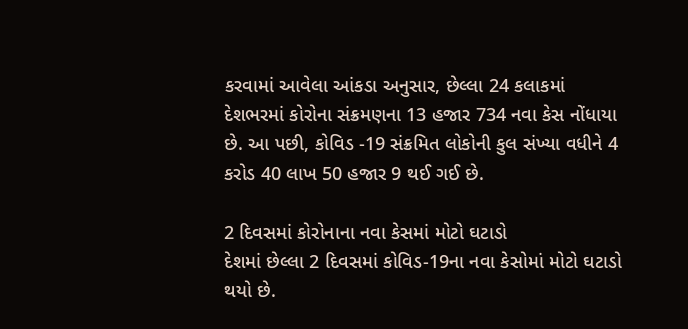કરવામાં આવેલા આંકડા અનુસાર, છેલ્લા 24 કલાકમાં દેશભરમાં કોરોના સંક્રમણના 13 હજાર 734 નવા કેસ નોંધાયા છે. આ પછી, કોવિડ -19 સંક્રમિત લોકોની કુલ સંખ્યા વધીને 4 કરોડ 40 લાખ 50 હજાર 9 થઈ ગઈ છે.

2 દિવસમાં કોરોનાના નવા કેસમાં મોટો ઘટાડો
દેશમાં છેલ્લા 2 દિવસમાં કોવિડ-19ના નવા કેસોમાં મોટો ઘટાડો થયો છે.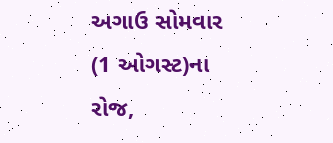અગાઉ સોમવાર (1 ઓગસ્ટ)ના રોજ,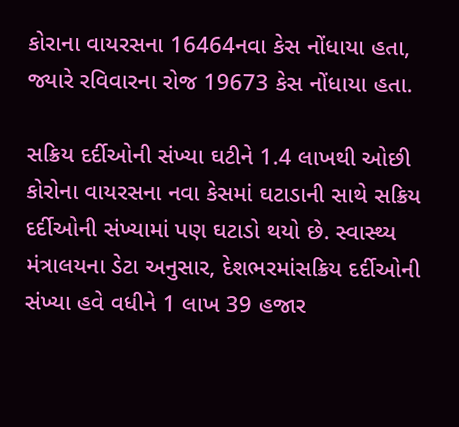કોરાના વાયરસના 16464નવા કેસ નોંધાયા હતા, જ્યારે રવિવારના રોજ 19673 કેસ નોંધાયા હતા.

સક્રિય દર્દીઓની સંખ્યા ઘટીને 1.4 લાખથી ઓછી
કોરોના વાયરસના નવા કેસમાં ઘટાડાની સાથે સક્રિય દર્દીઓની સંખ્યામાં પણ ઘટાડો થયો છે. સ્વાસ્થ્ય મંત્રાલયના ડેટા અનુસાર, દેશભરમાંસક્રિય દર્દીઓની સંખ્યા હવે વધીને 1 લાખ 39 હજાર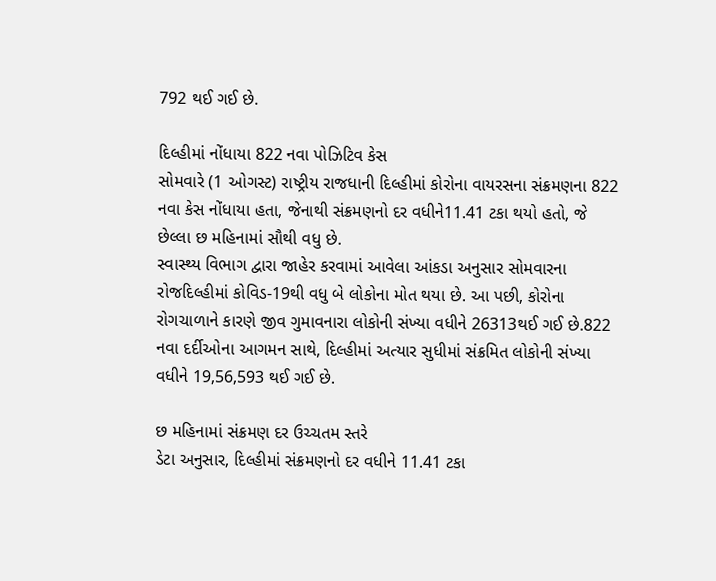792 થઈ ગઈ છે.

દિલ્હીમાં નોંધાયા 822 નવા પોઝિટિવ કેસ
સોમવારે (1 ઓગસ્ટ) રાષ્ટ્રીય રાજધાની દિલ્હીમાં કોરોના વાયરસના સંક્રમણના 822 નવા કેસ નોંધાયા હતા, જેનાથી સંક્રમણનો દર વધીને11.41 ટકા થયો હતો, જે છેલ્લા છ મહિનામાં સૌથી વધુ છે.
સ્વાસ્થ્ય વિભાગ દ્વારા જાહેર કરવામાં આવેલા આંકડા અનુસાર સોમવારના રોજદિલ્હીમાં કોવિડ-19થી વધુ બે લોકોના મોત થયા છે. આ પછી, કોરોના રોગચાળાને કારણે જીવ ગુમાવનારા લોકોની સંખ્યા વધીને 26313થઈ ગઈ છે.822 નવા દર્દીઓના આગમન સાથે, દિલ્હીમાં અત્યાર સુધીમાં સંક્રમિત લોકોની સંખ્યા વધીને 19,56,593 થઈ ગઈ છે.

છ મહિનામાં સંક્રમણ દર ઉચ્ચતમ સ્તરે
ડેટા અનુસાર, દિલ્હીમાં સંક્રમણનો દર વધીને 11.41 ટકા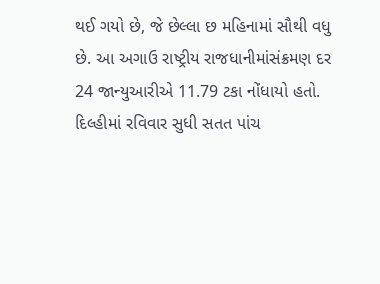થઈ ગયો છે, જે છેલ્લા છ મહિનામાં સૌથી વધુ છે. આ અગાઉ રાષ્ટ્રીય રાજધાનીમાંસંક્રમણ દર 24 જાન્યુઆરીએ 11.79 ટકા નોંધાયો હતો.
દિલ્હીમાં રવિવાર સુધી સતત પાંચ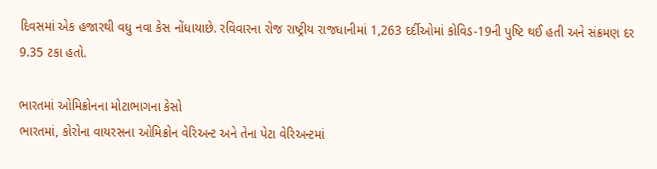દિવસમાં એક હજારથી વધુ નવા કેસ નોંધાયાછે. રવિવારના રોજ રાષ્ટ્રીય રાજધાનીમાં 1,263 દર્દીઓમાં કોવિડ-19ની પુષ્ટિ થઈ હતી અને સંક્રમણ દર 9.35 ટકા હતો.

ભારતમાં ઓમિક્રોનના મોટાભાગના કેસો
ભારતમાં, કોરોના વાયરસના ઓમિક્રોન વેરિઅન્ટ અને તેના પેટા વેરિઅન્ટમાં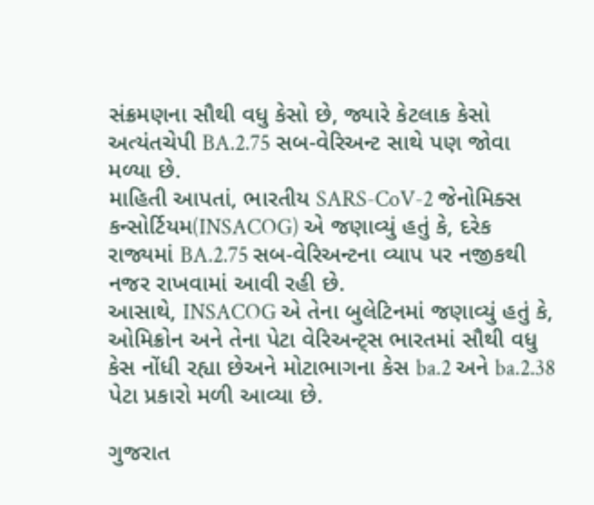સંક્રમણના સૌથી વધુ કેસો છે, જ્યારે કેટલાક કેસો અત્યંતચેપી BA.2.75 સબ-વેરિઅન્ટ સાથે પણ જોવા મળ્યા છે.
માહિતી આપતાં, ભારતીય SARS-CoV-2 જેનોમિક્સ કન્સોર્ટિયમ(INSACOG) એ જણાવ્યું હતું કે, દરેક રાજ્યમાં BA.2.75 સબ-વેરિઅન્ટના વ્યાપ પર નજીકથી નજર રાખવામાં આવી રહી છે.
આસાથે, INSACOG એ તેના બુલેટિનમાં જણાવ્યું હતું કે, ઓમિક્રોન અને તેના પેટા વેરિઅન્ટ્સ ભારતમાં સૌથી વધુ કેસ નોંધી રહ્યા છેઅને મોટાભાગના કેસ ba.2 અને ba.2.38 પેટા પ્રકારો મળી આવ્યા છે.

ગુજરાત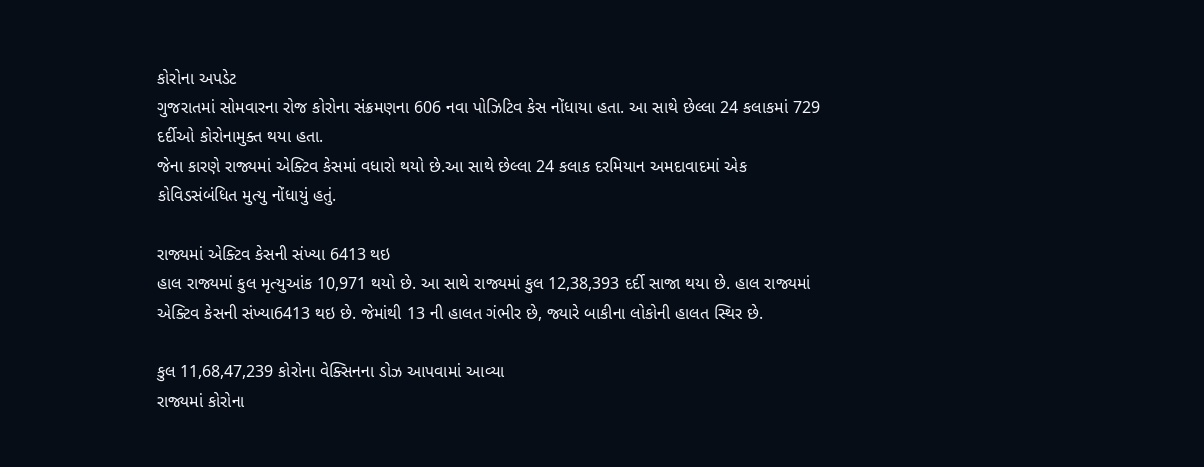કોરોના અપડેટ
ગુજરાતમાં સોમવારના રોજ કોરોના સંક્રમણના 606 નવા પોઝિટિવ કેસ નોંધાયા હતા. આ સાથે છેલ્લા 24 કલાકમાં 729 દર્દીઓ કોરોનામુક્ત થયા હતા.
જેના કારણે રાજ્યમાં એક્ટિવ કેસમાં વધારો થયો છે.આ સાથે છેલ્લા 24 કલાક દરમિયાન અમદાવાદમાં એક કોવિડસંબંધિત મુત્યુ નોંધાયું હતું.

રાજ્યમાં એક્ટિવ કેસની સંખ્યા 6413 થઇ
હાલ રાજ્યમાં કુલ મૃત્યુઆંક 10,971 થયો છે. આ સાથે રાજ્યમાં કુલ 12,38,393 દર્દી સાજા થયા છે. હાલ રાજ્યમાં એક્ટિવ કેસની સંખ્યા6413 થઇ છે. જેમાંથી 13 ની હાલત ગંભીર છે, જ્યારે બાકીના લોકોની હાલત સ્થિર છે.

કુલ 11,68,47,239 કોરોના વેક્સિનના ડોઝ આપવામાં આવ્યા
રાજ્યમાં કોરોના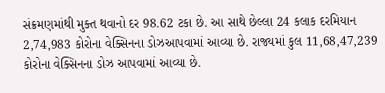સંક્રમણમાંથી મુક્ત થવાનો દર 98.62 ટકા છે. આ સાથે છેલ્લા 24 કલાક દરમિયાન 2,74,983 કોરોના વેક્સિનના ડોઝઆપવામાં આવ્યા છે. રાજ્યમાં કુલ 11,68,47,239 કોરોના વેક્સિનના ડોઝ આપવામાં આવ્યા છે.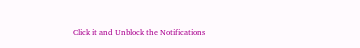Click it and Unblock the Notifications